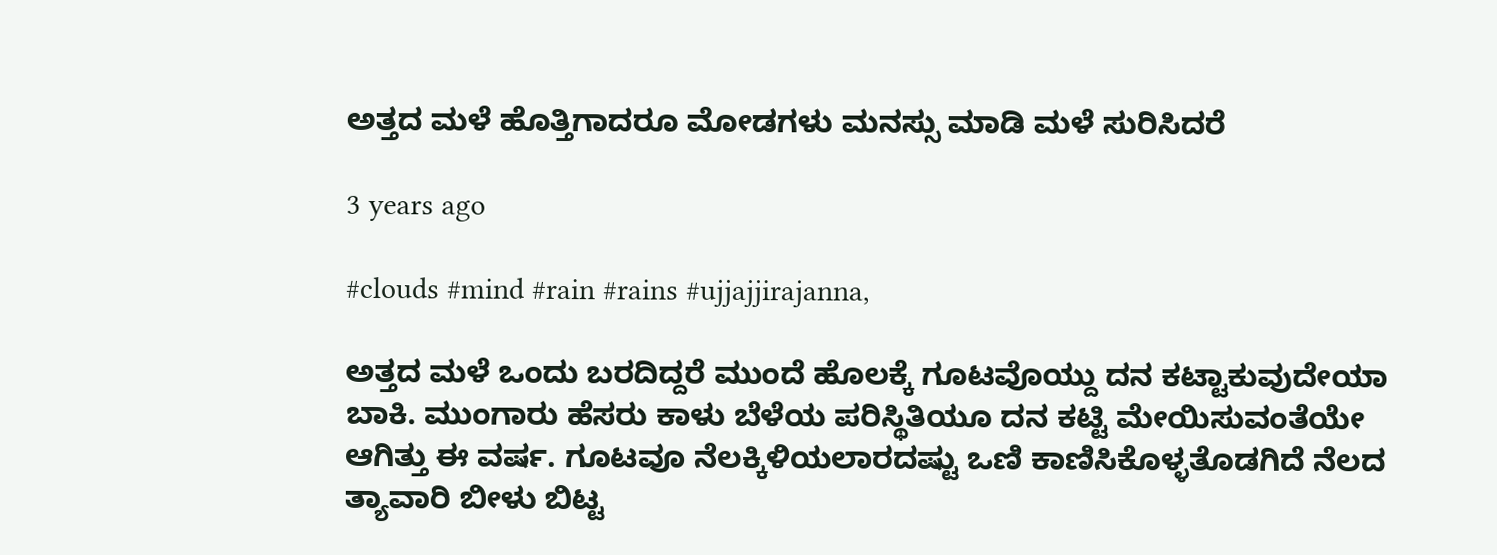ಅತ್ತದ ಮಳೆ ಹೊತ್ತಿಗಾದರೂ ಮೋಡಗಳು ಮನಸ್ಸು ಮಾಡಿ ಮಳೆ ಸುರಿಸಿದರೆ

3 years ago

#clouds #mind #rain #rains #ujjajjirajanna,

ಅತ್ತದ ಮಳೆ ಒಂದು ಬರದಿದ್ದರೆ ಮುಂದೆ ಹೊಲಕ್ಕೆ ಗೂಟವೊಯ್ದು ದನ ಕಟ್ಟಾಕುವುದೇಯಾ ಬಾಕಿ. ಮುಂಗಾರು ಹೆಸರು ಕಾಳು ಬೆಳೆಯ ಪರಿಸ್ಥಿತಿಯೂ ದನ ಕಟ್ಟಿ ಮೇಯಿಸುವಂತೆಯೇ ಆಗಿತ್ತು ಈ ವರ್ಷ. ಗೂಟವೂ ನೆಲಕ್ಕಿಳಿಯಲಾರದಷ್ಟು ಒಣಿ ಕಾಣಿಸಿಕೊಳ್ಳತೊಡಗಿದೆ ನೆಲದ ತ್ಯಾವಾರಿ ಬೀಳು ಬಿಟ್ಟ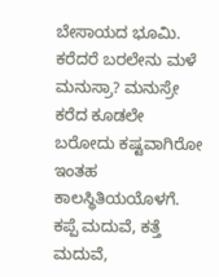ಬೇಸಾಯದ ಭೂಮಿ. ಕರೆದರೆ ಬರಲೇನು ಮಳೆ ಮನುಸ್ರಾ? ಮನುಸ್ರೇ ಕರೆದ ಕೂಡಲೇ ಬರೋದು ಕಷ್ಟವಾಗಿರೋ ಇಂತಹ ಕಾಲಸ್ಥಿತಿಯಯೊಳಗೆ. ಕಪ್ಪೆ ಮದುವೆ, ಕತ್ತೆ ಮದುವೆ,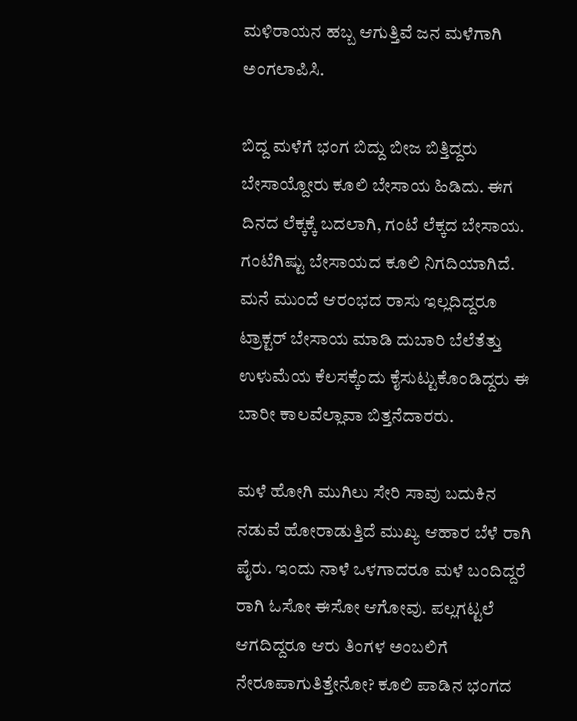ಮಳಿರಾಯನ ಹಬ್ಬ ಆಗುತ್ತಿವೆ ಜನ ಮಳೆಗಾಗಿ ಅಂಗಲಾಪಿಸಿ.

ಬಿದ್ದ ಮಳೆಗೆ ಭಂಗ ಬಿದ್ದು ಬೀಜ ಬಿತ್ತಿದ್ದರು ಬೇಸಾಯ್ದೋರು ಕೂಲಿ ಬೇಸಾಯ ಹಿಡಿದು. ಈಗ ದಿನದ ಲೆಕ್ಕಕ್ಕೆ ಬದಲಾಗಿ, ಗಂಟೆ ಲೆಕ್ಕದ ಬೇಸಾಯ. ಗಂಟೆಗಿಷ್ಟು ಬೇಸಾಯದ ಕೂಲಿ ನಿಗದಿಯಾಗಿದೆ. ಮನೆ ಮುಂದೆ ಆರಂಭದ ರಾಸು ಇಲ್ಲದಿದ್ದರೂ ಟ್ರಾಕ್ಟರ್ ಬೇಸಾಯ ಮಾಡಿ ದುಬಾರಿ ಬೆಲೆತೆತ್ತು ಉಳುಮೆಯ ಕೆಲಸಕ್ಕೆಂದು ಕೈಸುಟ್ಟುಕೊಂಡಿದ್ದರು ಈ ಬಾರೀ ಕಾಲವೆಲ್ಲಾವಾ ಬಿತ್ತನೆದಾರರು.

ಮಳೆ ಹೋಗಿ ಮುಗಿಲು ಸೇರಿ ಸಾವು ಬದುಕಿನ ನಡುವೆ ಹೋರಾಡುತ್ತಿದೆ ಮುಖ್ಯ ಆಹಾರ ಬೆಳೆ ರಾಗಿ ಪೈರು. ಇಂದು ನಾಳೆ ಒಳಗಾದರೂ ಮಳೆ ಬಂದಿದ್ದರೆ ರಾಗಿ ಓಸೋ ಈಸೋ ಆಗೋವು. ಪಲ್ಲಗಟ್ಟಲೆ ಆಗದಿದ್ದರೂ ಆರು ತಿಂಗಳ ಅಂಬಲಿಗೆ ನೇರೂಪಾಗುತಿತ್ತೇನೋ? ಕೂಲಿ ಪಾಡಿನ ಭಂಗದ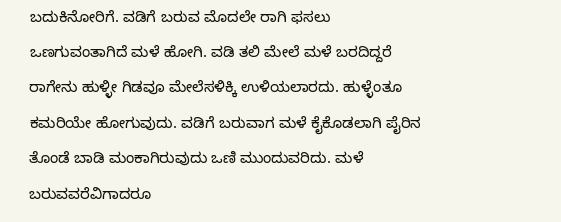ಬದುಕಿನೋರಿಗೆ. ವಡಿಗೆ ಬರುವ ಮೊದಲೇ ರಾಗಿ ಫಸಲು ಒಣಗುವಂತಾಗಿದೆ ಮಳೆ ಹೋಗಿ. ವಡಿ ತಲಿ ಮೇಲೆ ಮಳೆ ಬರದಿದ್ದರೆ ರಾಗೇನು ಹುಳ್ಳೀ ಗಿಡವೂ ಮೇಲೆಸಳಿಕ್ಕಿ ಉಳಿಯಲಾರದು. ಹುಳ್ಳೆಂತೂ ಕಮರಿಯೇ ಹೋಗುವುದು. ವಡಿಗೆ ಬರುವಾಗ ಮಳೆ ಕೈಕೊಡಲಾಗಿ ಪೈರಿನ ತೊಂಡೆ ಬಾಡಿ ಮಂಕಾಗಿರುವುದು ಒಣಿ ಮುಂದುವರಿದು. ಮಳೆ ಬರುವವರೆವಿಗಾದರೂ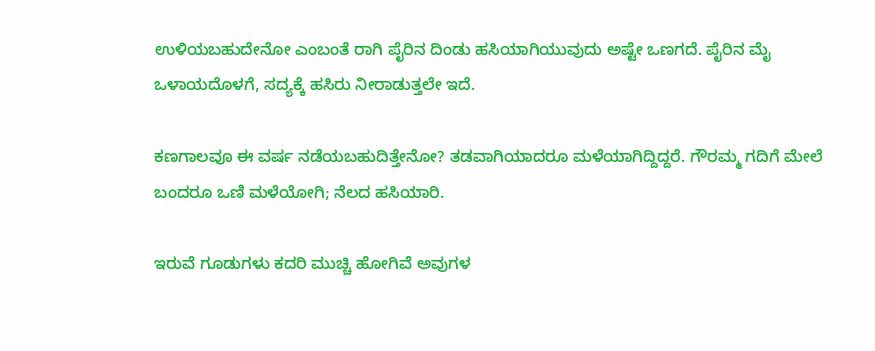ಉಳಿಯಬಹುದೇನೋ ಎಂಬಂತೆ ರಾಗಿ ಪೈರಿನ ದಿಂಡು ಹಸಿಯಾಗಿಯುವುದು ಅಷ್ಟೇ ಒಣಗದೆ. ಪೈರಿನ ಮೈ ಒಳಾಯದೊಳಗೆ, ಸದ್ಯಕ್ಕೆ ಹಸಿರು ನೀರಾಡುತ್ತಲೇ ಇದೆ.

ಕಣಗಾಲವೂ ಈ ವರ್ಷ ನಡೆಯಬಹುದಿತ್ತೇನೋ? ತಡವಾಗಿಯಾದರೂ ಮಳೆಯಾಗಿದ್ದಿದ್ದರೆ. ಗೌರಮ್ಮ ಗದಿಗೆ ಮೇಲೆ ಬಂದರೂ ಒಣಿ ಮಳೆಯೋಗಿ; ನೆಲದ ಹಸಿಯಾರಿ.

ಇರುವೆ ಗೂಡುಗಳು ಕದರಿ ಮುಚ್ಚಿ ಹೋಗಿವೆ ಅವುಗಳ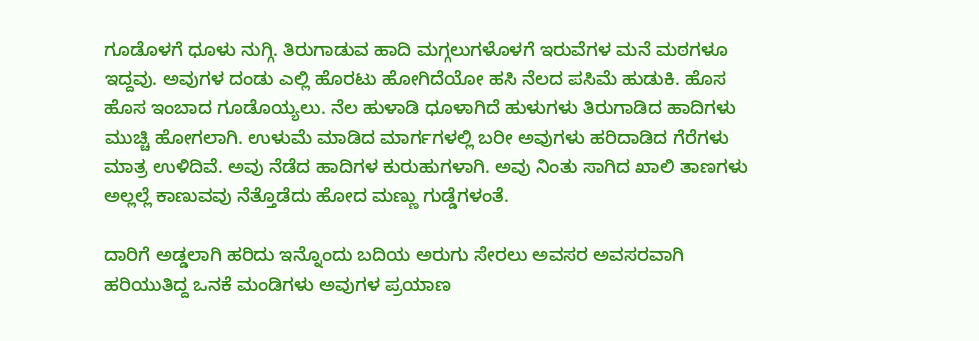ಗೂಡೊಳಗೆ ಧೂಳು ನುಗ್ಗಿ. ತಿರುಗಾಡುವ ಹಾದಿ ಮಗ್ಗಲುಗಳೊಳಗೆ ಇರುವೆಗಳ ಮನೆ ಮಠಗಳೂ ಇದ್ದವು. ಅವುಗಳ ದಂಡು ಎಲ್ಲಿ ಹೊರಟು ಹೋಗಿದೆಯೋ ಹಸಿ ನೆಲದ ಪಸಿಮೆ ಹುಡುಕಿ. ಹೊಸ ಹೊಸ ಇಂಬಾದ ಗೂಡೊಯ್ಯಲು. ನೆಲ ಹುಳಾಡಿ ಧೂಳಾಗಿದೆ ಹುಳುಗಳು ತಿರುಗಾಡಿದ ಹಾದಿಗಳು ಮುಚ್ಚಿ ಹೋಗಲಾಗಿ. ಉಳುಮೆ ಮಾಡಿದ ಮಾರ್ಗಗಳಲ್ಲಿ ಬರೀ ಅವುಗಳು ಹರಿದಾಡಿದ ಗೆರೆಗಳು ಮಾತ್ರ ಉಳಿದಿವೆ. ಅವು ನೆಡೆದ ಹಾದಿಗಳ ಕುರುಹುಗಳಾಗಿ. ಅವು ನಿಂತು ಸಾಗಿದ ಖಾಲಿ ತಾಣಗಳು ಅಲ್ಲಲ್ಲೆ ಕಾಣುವವು ನೆತ್ತೊಡೆದು ಹೋದ ಮಣ್ಣು ಗುಡ್ಡೆಗಳಂತೆ.

ದಾರಿಗೆ ಅಡ್ಡಲಾಗಿ ಹರಿದು ಇನ್ನೊಂದು ಬದಿಯ ಅರುಗು ಸೇರಲು ಅವಸರ ಅವಸರವಾಗಿ ಹರಿಯುತಿದ್ದ ಒನಕೆ ಮಂಡಿಗಳು ಅವುಗಳ ಪ್ರಯಾಣ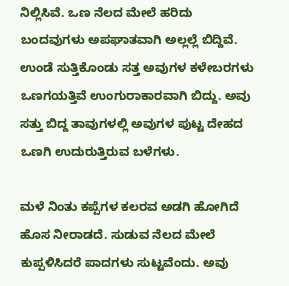ನಿಲ್ಲಿಸಿವೆ. ಒಣ ನೆಲದ ಮೇಲೆ ಹರಿದು ಬಂದವುಗಳು ಅಪಘಾತವಾಗಿ ಅಲ್ಲಲ್ಲೆ ಬಿದ್ದಿವೆ. ಉಂಡೆ ಸುತ್ತಿಕೊಂಡು ಸತ್ತ ಅವುಗಳ ಕಳೇಬರಗಳು ಒಣಗಯತ್ತಿವೆ ಉಂಗುರಾಕಾರವಾಗಿ ಬಿದ್ದು. ಅವು ಸತ್ತು ಬಿದ್ದ ತಾವುಗಳಲ್ಲಿ ಅವುಗಳ ಪುಟ್ಟ ದೇಹದ ಒಣಗಿ ಉದುರುತ್ತಿರುವ ಬಳೆಗಳು.

ಮಳೆ ನಿಂತು ಕಪ್ಪೆಗಳ ಕಲರವ ಅಡಗಿ ಹೋಗಿದೆ ಹೊಸ ನೀರಾಡದೆ. ಸುಡುವ ನೆಲದ ಮೇಲೆ ಕುಪ್ಪಳಿಸಿದರೆ ಪಾದಗಳು ಸುಟ್ಟವೆಂದು. ಅವು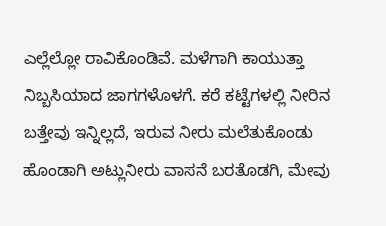ಎಲ್ಲೆಲ್ಲೋ ರಾವಿಕೊಂಡಿವೆ. ಮಳೆಗಾಗಿ ಕಾಯುತ್ತಾ ನಿಬ್ಬಸಿಯಾದ ಜಾಗಗಳೊಳಗೆ. ಕರೆ ಕಟ್ಟೆಗಳಲ್ಲಿ ನೀರಿನ ಬತ್ತೇವು ಇನ್ನಿಲ್ಲದೆ, ಇರುವ ನೀರು ಮಲೆತುಕೊಂಡು ಹೊಂಡಾಗಿ ಅಟ್ಲುನೀರು ವಾಸನೆ ಬರತೊಡಗಿ, ಮೇವು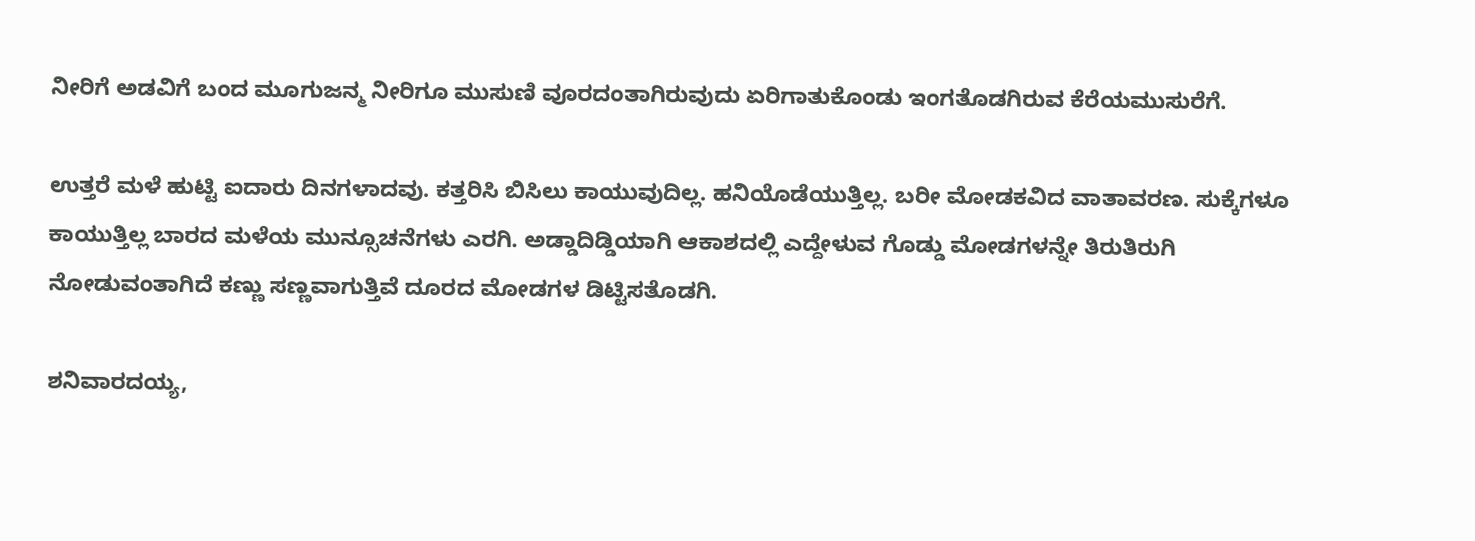ನೀರಿಗೆ ಅಡವಿಗೆ ಬಂದ ಮೂಗುಜನ್ಮ ನೀರಿಗೂ ಮುಸುಣಿ ವೂರದಂತಾಗಿರುವುದು ಏರಿಗಾತುಕೊಂಡು ಇಂಗತೊಡಗಿರುವ ಕೆರೆಯಮುಸುರೆಗೆ.

ಉತ್ತರೆ ಮಳೆ ಹುಟ್ಟಿ ಐದಾರು ದಿನಗಳಾದವು. ಕತ್ತರಿಸಿ ಬಿಸಿಲು ಕಾಯುವುದಿಲ್ಲ. ಹನಿಯೊಡೆಯುತ್ತಿಲ್ಲ. ಬರೀ ಮೋಡಕವಿದ ವಾತಾವರಣ. ಸುಕ್ಕೆಗಳೂ ಕಾಯುತ್ತಿಲ್ಲ ಬಾರದ ಮಳೆಯ ಮುನ್ಸೂಚನೆಗಳು ಎರಗಿ. ಅಡ್ಡಾದಿಡ್ಡಿಯಾಗಿ ಆಕಾಶದಲ್ಲಿ ಎದ್ದೇಳುವ ಗೊಡ್ಡು ಮೋಡಗಳನ್ನೇ ತಿರುತಿರುಗಿ ನೋಡುವಂತಾಗಿದೆ ಕಣ್ಣು ಸಣ್ಣವಾಗುತ್ತಿವೆ ದೂರದ ಮೋಡಗಳ ಡಿಟ್ಟಿಸತೊಡಗಿ.

ಶನಿವಾರದಯ್ಯ,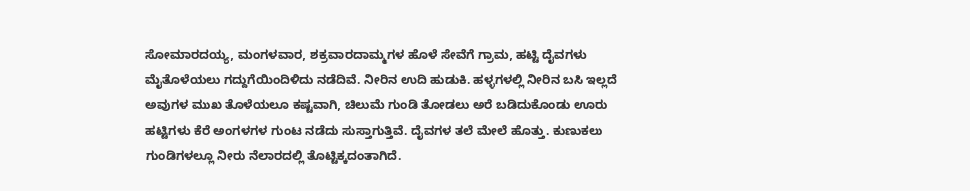ಸೋಮಾರದಯ್ಯ, ಮಂಗಳವಾರ, ಶಕ್ರವಾರದಾಮ್ಮಗಳ ಹೊಳೆ ಸೇವೆಗೆ ಗ್ರಾಮ, ಹಟ್ಟಿ ದೈವಗಳು ಮೈತೊಳೆಯಲು ಗದ್ದುಗೆಯಿಂದಿಳಿದು ನಡೆದಿವೆ. ನೀರಿನ ಉದಿ ಹುಡುಕಿ. ಹಳ್ಳಗಳಲ್ಲಿ ನೀರಿನ ಬಸಿ ಇಲ್ಲದೆ ಅವುಗಳ ಮುಖ ತೊಳೆಯಲೂ ಕಷ್ಟವಾಗಿ, ಚಿಲುಮೆ ಗುಂಡಿ ತೋಡಲು ಅರೆ ಬಡಿದುಕೊಂಡು ಊರು ಹಟ್ಟಿಗಳು ಕೆರೆ ಅಂಗಳಗಳ ಗುಂಟ ನಡೆದು ಸುಸ್ತಾಗುತ್ತಿವೆ. ದೈವಗಳ ತಲೆ ಮೇಲೆ ಹೊತ್ತು. ಕುಣುಕಲು ಗುಂಡಿಗಳಲ್ಲೂ ನೀರು ನೆಲಾರದಲ್ಲಿ ತೊಟ್ಟಿಕ್ಕದಂತಾಗಿದೆ.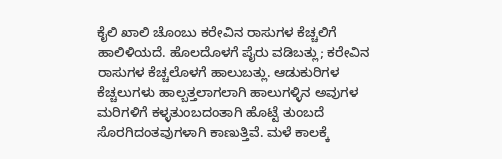ಕೈಲಿ ಖಾಲಿ ಚೊಂಬು ಕರೇವಿನ ರಾಸುಗಳ ಕೆಚ್ಚಲಿಗೆ ಹಾಲಿಳಿಯದೆ. ಹೊಲದೊಳಗೆ ಪೈರು ವಡಿಬತ್ಲು; ಕರೇವಿನ ರಾಸುಗಳ ಕೆಚ್ಚಲೊಳಗೆ ಹಾಲುಬತ್ಲು. ಆಡುಕುರಿಗಳ ಕೆಚ್ಚಲುಗಳು ಹಾಲ್ಬತ್ತಲಾಗಲಾಗಿ ಹಾಲುಗಳ್ಳಿನ ಅವುಗಳ ಮರಿಗಳಿಗೆ ಕಳ್ಳತುಂಬದಂತಾಗಿ ಹೊಟ್ಟೆ ತುಂಬದೆ ಸೊರಗಿದಂತವುಗಳಾಗಿ ಕಾಣುತ್ತಿವೆ. ಮಳೆ ಕಾಲಕ್ಕೆ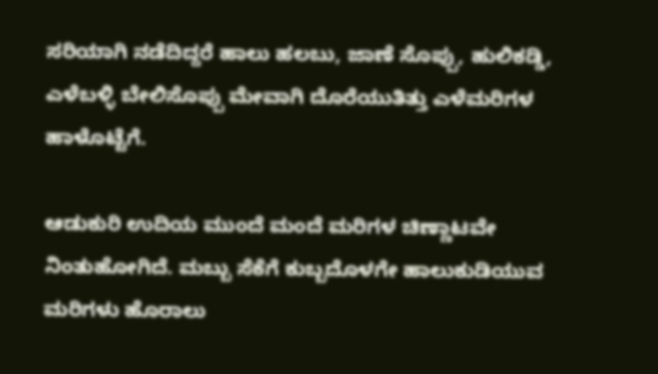ಸರಿಯಾಗಿ ನಡೆದಿದ್ದರೆ ಹಾಲು ಹಲಬು, ಜಾಣೆ ಸೊಪ್ಪು, ಹುಲಿಕಡ್ಡಿ, ಎಳೆಬಳ್ಳಿ ಬೇಲಿಸೊಪ್ಪು ಮೇವಾಗಿ ದೊರೆಯುತಿತ್ತು ಎಳೆಮರಿಗಳ ಹಾಳೊಟ್ಟೆಗೆ.

ಆಡುಕುರಿ ಉದಿಯ ಮುಂದೆ ಮಂದೆ ಮರಿಗಳ ಚಿಣ್ಣಾಟವೇ ನಿಂತುಹೋಗಿದೆ. ಮಬ್ಬು ಸೆಕೆಗೆ ಕುಬ್ಬದೊಳಗೇ ಹಾಲುಕುಡಿಯುವ ಮರಿಗಳು ಹೊರಾಲು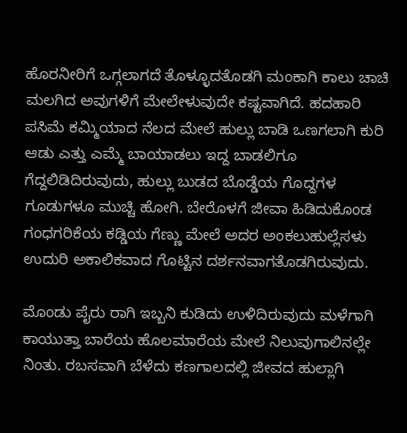ಹೊರನೀರಿಗೆ ಒಗ್ಗಲಾಗದೆ ತೊಳ್ಳೂದತೊಡಗಿ ಮಂಕಾಗಿ ಕಾಲು ಚಾಚಿ ಮಲಗಿದ ಅವುಗಳಿಗೆ ಮೇಲೇಳುವುದೇ ಕಷ್ಟವಾಗಿದೆ. ಹದಹಾರಿ ಪಸಿಮೆ ಕಮ್ಮಿಯಾದ ನೆಲದ ಮೇಲೆ ಹುಲ್ಲು ಬಾಡಿ ಒಣಗಲಾಗಿ ಕುರಿ ಆಡು ಎತ್ತು ಎಮ್ಮೆ ಬಾಯಾಡಲು ಇದ್ದ ಬಾಡಲಿಗೂ ಗೆದ್ದಲಿಡಿದಿರುವುದು, ಹುಲ್ಲು ಬುಡದ ಬೊಡ್ಡೆಯ ಗೊದ್ದಗಳ ಗೂಡುಗಳೂ ಮುಚ್ಚಿ ಹೋಗಿ. ಬೇರೊಳಗೆ ಜೀವಾ ಹಿಡಿದುಕೊಂಡ ಗಂಧಗರಿಕೆಯ ಕಡ್ಡಿಯ ಗೆಣ್ಣು ಮೇಲೆ ಅದರ ಅಂಕಲುಹುಲ್ಲೆಸಳು ಉದುರಿ ಅಕಾಲಿಕವಾದ ಗೊಟ್ಟಿನ ದರ್ಶನವಾಗತೊಡಗಿರುವುದು.

ಮೊಂಡು ಪೈರು ರಾಗಿ ಇಬ್ಬನಿ ಕುಡಿದು ಉಳಿದಿರುವುದು ಮಳೆಗಾಗಿ ಕಾಯುತ್ತಾ ಬಾರೆಯ ಹೊಲಮಾರೆಯ ಮೇಲೆ ನಿಲುವುಗಾಲಿನಲ್ಲೇ ನಿಂತು. ರಬಸವಾಗಿ ಬೆಳೆದು ಕಣಗಾಲದಲ್ಲಿ ಜೀವದ ಹುಲ್ಲಾಗಿ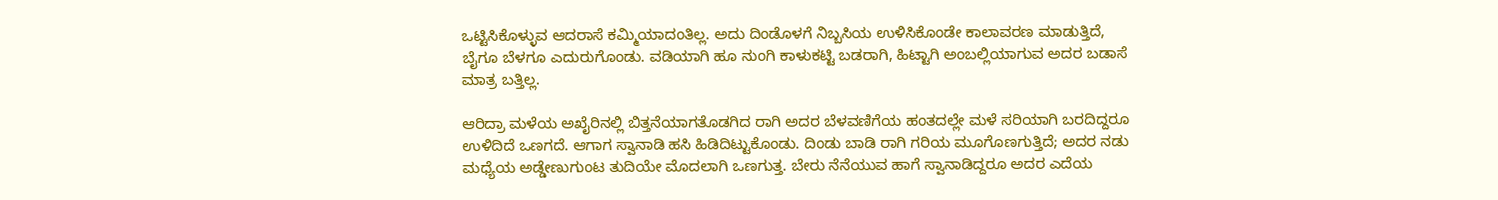ಒಟ್ಟಿಸಿಕೊಳ್ಳುವ ಆದರಾಸೆ ಕಮ್ಮಿಯಾದಂತಿಲ್ಲ. ಅದು ದಿಂಡೊಳಗೆ ನಿಬ್ಬಸಿಯ ಉಳಿಸಿಕೊಂಡೇ ಕಾಲಾವರಣ ಮಾಡುತ್ತಿದೆ, ಬೈಗೂ ಬೆಳಗೂ ಎದುರುಗೊಂಡು. ವಡಿಯಾಗಿ ಹೂ ನುಂಗಿ ಕಾಳುಕಟ್ಟಿ ಬಡರಾಗಿ, ಹಿಟ್ಟಾಗಿ ಅಂಬಲ್ಲಿಯಾಗುವ ಅದರ ಬಡಾಸೆ ಮಾತ್ರ ಬತ್ತಿಲ್ಲ.

ಆರಿದ್ರಾ ಮಳೆಯ ಅಖೈರಿನಲ್ಲಿ ಬಿತ್ತನೆಯಾಗತೊಡಗಿದ ರಾಗಿ ಅದರ ಬೆಳವಣಿಗೆಯ ಹಂತದಲ್ಲೇ ಮಳೆ ಸರಿಯಾಗಿ ಬರದಿದ್ದರೂ ಉಳಿದಿದೆ ಒಣಗದೆ. ಆಗಾಗ ಸ್ವಾನಾಡಿ ಹಸಿ ಹಿಡಿದಿಟ್ಟುಕೊಂಡು. ದಿಂಡು ಬಾಡಿ ರಾಗಿ ಗರಿಯ ಮೂಗೊಣಗುತ್ತಿದೆ; ಅದರ ನಡು ಮಧ್ಯೆಯ ಅಡ್ಡೇಣುಗುಂಟ ತುದಿಯೇ ಮೊದಲಾಗಿ ಒಣಗುತ್ತ. ಬೇರು ನೆನೆಯುವ ಹಾಗೆ ಸ್ವಾನಾಡಿದ್ದರೂ ಅದರ ಎದೆಯ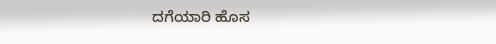ದಗೆಯಾರಿ ಹೊಸ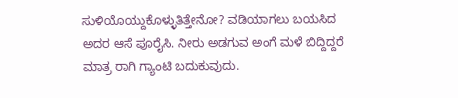ಸುಳಿಯೊಯ್ದುಕೊಳ್ಳುತಿತ್ತೇನೋ? ವಡಿಯಾಗಲು ಬಯಸಿದ ಅದರ ಆಸೆ ಪೂರೈಸಿ. ನೀರು ಅಡಗುವ ಅಂಗೆ ಮಳೆ ಬಿದ್ದಿದ್ದರೆ ಮಾತ್ರ ರಾಗಿ ಗ್ಯಾಂಟಿ ಬದುಕುವುದು.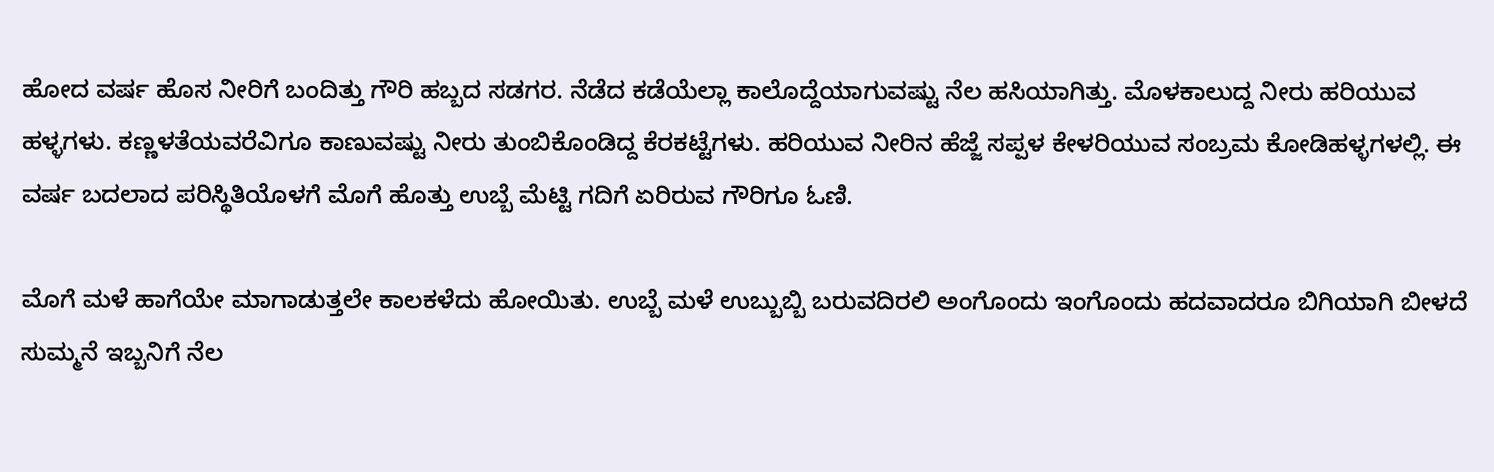ಹೋದ ವರ್ಷ ಹೊಸ ನೀರಿಗೆ ಬಂದಿತ್ತು ಗೌರಿ ಹಬ್ಬದ ಸಡಗರ. ನೆಡೆದ ಕಡೆಯೆಲ್ಲಾ ಕಾಲೊದ್ದೆಯಾಗುವಷ್ಟು ನೆಲ ಹಸಿಯಾಗಿತ್ತು. ಮೊಳಕಾಲುದ್ದ ನೀರು ಹರಿಯುವ ಹಳ್ಳಗಳು. ಕಣ್ಣಳತೆಯವರೆವಿಗೂ ಕಾಣುವಷ್ಟು ನೀರು ತುಂಬಿಕೊಂಡಿದ್ದ ಕೆರಕಟ್ಟೆಗಳು. ಹರಿಯುವ ನೀರಿನ ಹೆಜ್ಜೆ ಸಪ್ಪಳ ಕೇಳರಿಯುವ ಸಂಬ್ರಮ ಕೋಡಿಹಳ್ಳಗಳಲ್ಲಿ. ಈ ವರ್ಷ ಬದಲಾದ ಪರಿಸ್ಥಿತಿಯೊಳಗೆ ಮೊಗೆ ಹೊತ್ತು ಉಬ್ಬೆ ಮೆಟ್ಟಿ ಗದಿಗೆ ಏರಿರುವ ಗೌರಿಗೂ ಓಣಿ.

ಮೊಗೆ ಮಳೆ ಹಾಗೆಯೇ ಮಾಗಾಡುತ್ತಲೇ ಕಾಲಕಳೆದು ಹೋಯಿತು. ಉಬ್ಬೆ ಮಳೆ ಉಬ್ಬುಬ್ಬಿ ಬರುವದಿರಲಿ ಅಂಗೊಂದು ಇಂಗೊಂದು ಹದವಾದರೂ ಬಿಗಿಯಾಗಿ ಬೀಳದೆ ಸುಮ್ಮನೆ ಇಬ್ಬನಿಗೆ ನೆಲ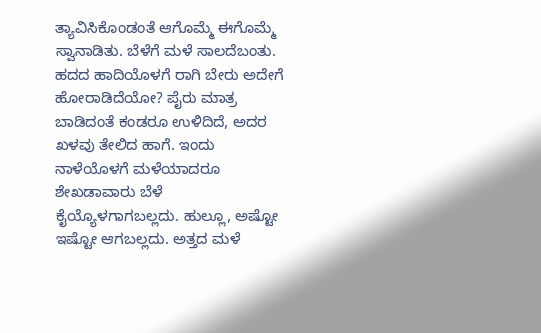ತ್ಯಾವಿಸಿಕೊಂಡಂತೆ ಆಗೊಮ್ಮೆ ಈಗೊಮ್ಮೆ ಸ್ವಾನಾಡಿತು. ಬೆಳೆಗೆ ಮಳೆ ಸಾಲದೆಬಂತು. ಹದದ ಹಾದಿಯೊಳಗೆ ರಾಗಿ ಬೇರು ಅದೇಗೆ ಹೋರಾಡಿದೆಯೋ? ಪೈರು ಮಾತ್ರ ಬಾಡಿದಂತೆ ಕಂಡರೂ ಉಳಿದಿದೆ, ಅದರ ಖಳವು ತೇಲಿದ ಹಾಗೆ. ಇಂದು ನಾಳೆಯೊಳಗೆ ಮಳೆಯಾದರೂ ಶೇಖಡಾವಾರು ಬೆಳೆ ಕೈಯ್ಯೊಳಗಾಗಬಲ್ಲದು. ಹುಲ್ಲೂ, ಅಷ್ಟೋ ಇಷ್ಟೋ ಆಗಬಲ್ಲದು. ಅತ್ತದ ಮಳೆ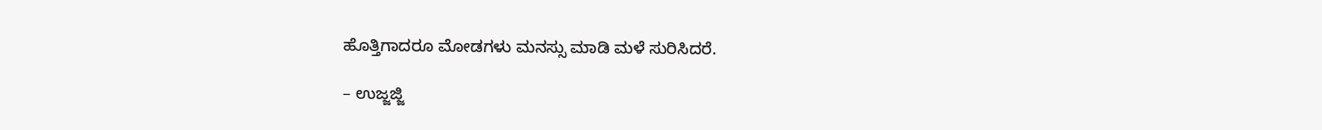ಹೊತ್ತಿಗಾದರೂ ಮೋಡಗಳು ಮನಸ್ಸು ಮಾಡಿ ಮಳೆ ಸುರಿಸಿದರೆ.

– ಉಜ್ಜಜ್ಜಿ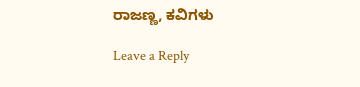ರಾಜಣ್ಣ, ಕವಿಗಳು

Leave a Reply